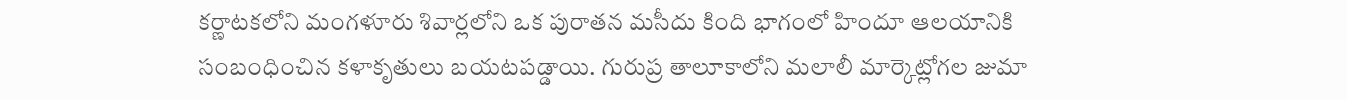కర్ణాటకలోని మంగళూరు శివార్లలోని ఒక పురాతన మసీదు కింది భాగంలో హిందూ ఆలయానికి సంబంధించిన కళాకృతులు బయటపడ్డాయి. గురుప్ర తాలూకాలోని మలాలీ మార్కెట్లోగల జుమా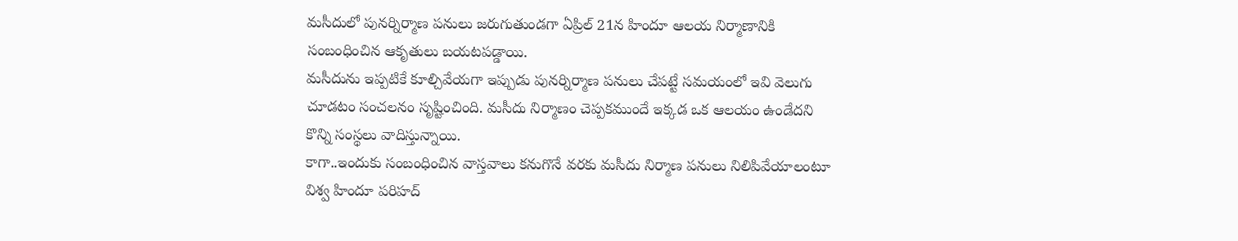మసీదులో పునర్నిర్మాణ పనులు జరుగుతుండగా ఏప్రిల్ 21న హిందూ ఆలయ నిర్మాణానికి సంబంధించిన ఆకృతులు బయటపడ్డాయి.
మసీదును ఇప్పటికే కూల్చివేయగా ఇప్పుడు పునర్నిర్మాణ పనులు చేపట్టే సమయంలో ఇవి వెలుగు చూడటం సంచలనం సృష్టించింది. మసీదు నిర్మాణం చెప్పకముందే ఇక్కడ ఒక ఆలయం ఉండేదని కొన్ని సంస్థలు వాదిస్తున్నాయి.
కాగా..ఇందుకు సంబంధించిన వాస్తవాలు కనుగొనే వరకు మసీదు నిర్మాణ పనులు నిలిపివేయాలంటూ విశ్వ హిందూ పరిహద్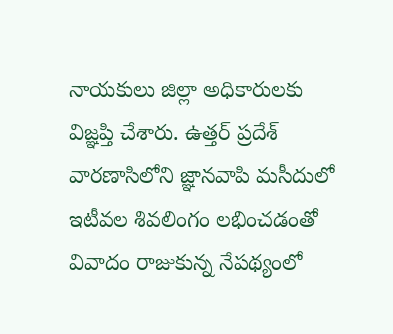నాయకులు జిల్లా అధికారులకు విజ్ఞప్తి చేశారు. ఉత్తర్ ప్రదేశ్ వారణాసిలోని జ్ఞానవాపి మసీదులో ఇటీవల శివలింగం లభించడంతో వివాదం రాజుకున్న నేపథ్యంలో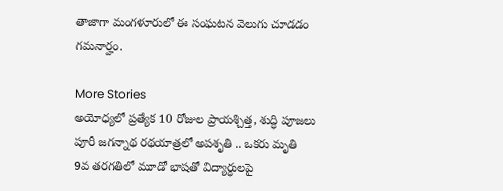తాజాగా మంగళూరులో ఈ సంఘటన వెలుగు చూడడం గమనార్హం.

More Stories
అయోధ్యలో ప్రత్యేక 10 రోజుల ప్రాయశ్చిత్త, శుద్ధి పూజలు
పూరీ జగన్నాథ రథయాత్రలో అపశృతి .. ఒకరు మృతి
9వ తరగతిలో మూడో భాషతో విద్యార్ధులపై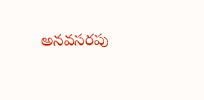అనవసరపు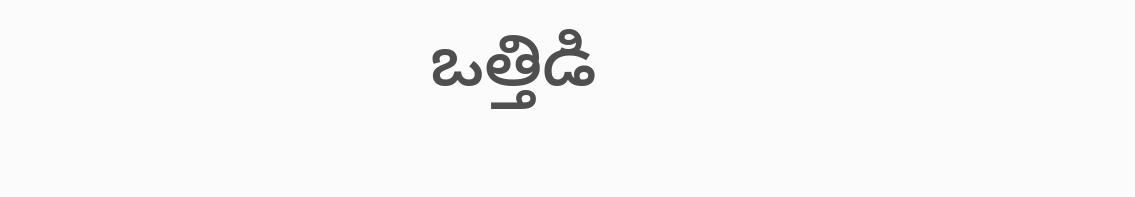ఒత్తిడి